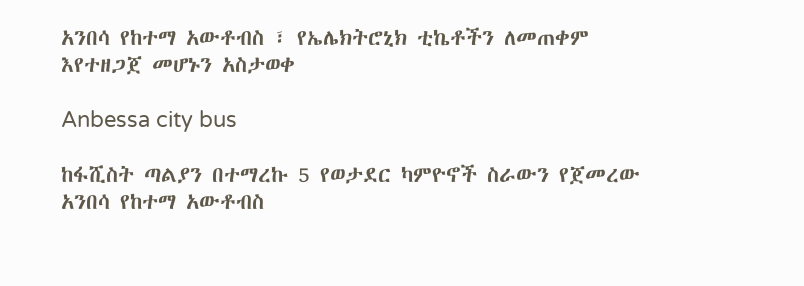አንበሳ የከተማ አውቶብስ ፣ የኤሌክትሮኒክ ቲኬቶችን ለመጠቀም እየተዘጋጀ መሆኑን አስታወቀ

Anbessa city bus

ከፋሺስት ጣልያን በተማረኩ 5 የወታደር ካምዮኖች ስራውን የጀመረው አንበሳ የከተማ አውቶብስ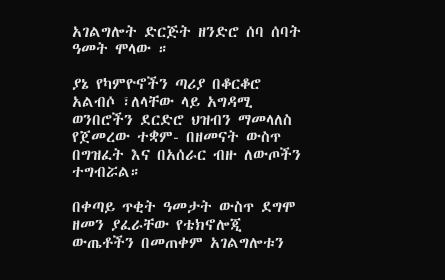አገልግሎት ድርጅት ዘንድሮ ሰባ ሰባት ዓመት ሞላው ።

ያኔ የካምዮኖችን ጣሪያ በቆርቆሮ አልብሶ ፣ለላቸው ላይ አግዳሚ ወንበሮችን ደርድሮ ህዝብን ማመላለስ የጀመረው ተቋም- በዘመናት ውስጥ በግዝፈት እና በአሰራር ብዙ ለውጦችን ተግብሯል።

በቀጣይ ጥቂት ዓመታት ውስጥ ደግሞ ዘመን ያፈራቸው የቴክኖሎጂ ውጤቶችን በመጠቀም አገልግሎቱን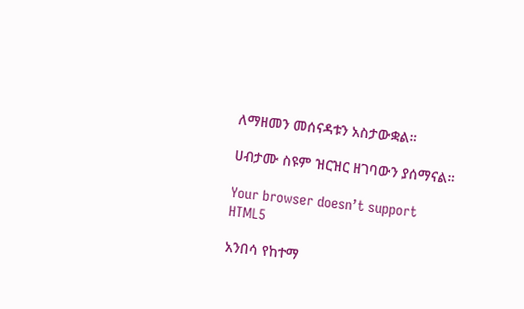ለማዘመን መሰናዳቱን አስታውቋል።

ሀብታሙ ስዩም ዝርዝር ዘገባውን ያሰማናል።

Your browser doesn’t support HTML5

አንበሳ የከተማ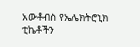አውቶብስ የኤሌክትሮኒክ ቲኬቶችን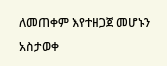ለመጠቀም እየተዘጋጀ መሆኑን አስታወቀ